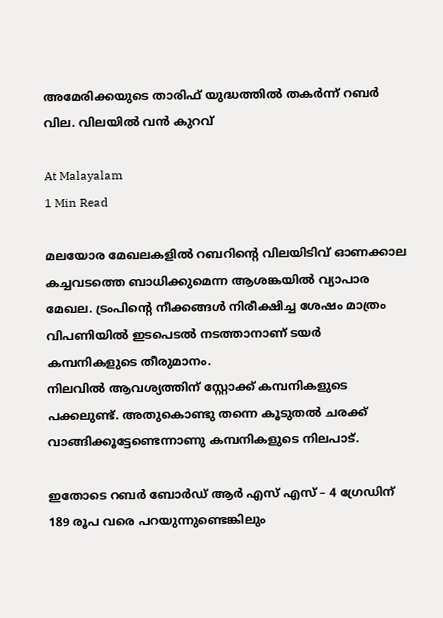അമേരിക്കയുടെ താരിഫ് യുദ്ധത്തില്‍ തകർന്ന് റബര്‍ വില. വിലയില്‍ വൻ കുറവ്

At Malayalam
1 Min Read

മലയോര മേഖലകളില്‍ റബറിന്റെ വിലയിടിവ് ഓണക്കാല കച്ചവടത്തെ ബാധിക്കുമെന്ന ആശങ്കയില്‍ വ്യാപാര മേഖല. ട്രംപിന്റെ നീക്കങ്ങള്‍ നിരീക്ഷിച്ച ശേഷം മാത്രം വിപണിയില്‍ ഇടപെടല്‍ നടത്താനാണ് ടയര്‍ കമ്പനികളുടെ തീരുമാനം.
നിലവിൽ ആവശ്യത്തിന് സ്റ്റോക്ക് കമ്പനികളുടെ പക്കലുണ്ട്. അതുകൊണ്ടു തന്നെ കൂടുതല്‍ ചരക്ക് വാങ്ങിക്കൂട്ടേണ്ടെന്നാണു കമ്പനികളുടെ നിലപാട്.

ഇതോടെ റബര്‍ ബോര്‍ഡ് ആർ എസ് എസ് – 4 ഗ്രേഡിന് 189 രൂപ വരെ പറയുന്നുണ്ടെങ്കിലും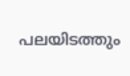പലയിടത്തും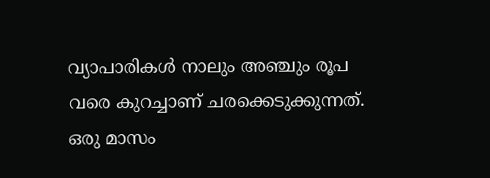വ്യാപാരികള്‍ നാലും അഞ്ചും രൂപ വരെ കുറച്ചാണ് ചരക്കെടുക്കുന്നത്.
ഒരു മാസം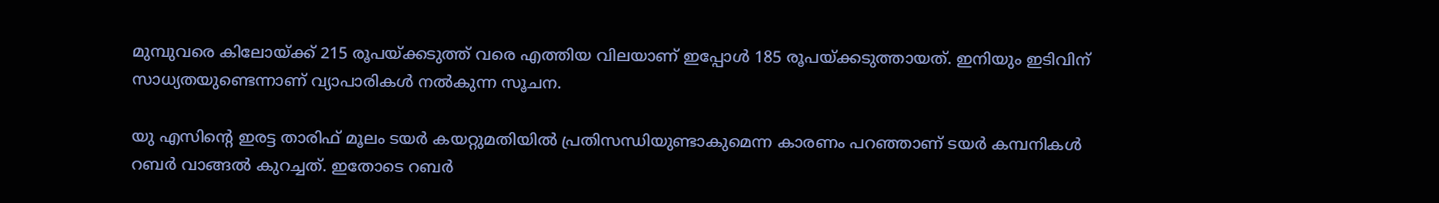മുമ്പുവരെ കിലോയ്ക്ക് 215 രൂപയ്ക്കടുത്ത് വരെ എത്തിയ വിലയാണ് ഇപ്പോള്‍ 185 രൂപയ്ക്കടുത്തായത്. ഇനിയും ഇടിവിന് സാധ്യതയുണ്ടെന്നാണ് വ്യാപാരികള്‍ നൽകുന്ന സൂചന.

യു എസിന്റെ ഇരട്ട താരിഫ് മൂലം ടയര്‍ കയറ്റുമതിയില്‍ പ്രതിസന്ധിയുണ്ടാകുമെന്ന കാരണം പറഞ്ഞാണ് ടയര്‍ കമ്പനികള്‍ റബര്‍ വാങ്ങല്‍ കുറച്ചത്. ഇതോടെ റബര്‍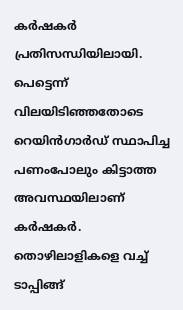കര്‍ഷകര്‍ പ്രതിസന്ധിയിലായി. പെട്ടെന്ന് വിലയിടിഞ്ഞതോടെ റെയിന്‍ഗാര്‍ഡ് സ്ഥാപിച്ച പണംപോലും കിട്ടാത്ത അവസ്ഥയിലാണ് കര്‍ഷകര്‍.
തൊഴിലാളികളെ വച്ച് ടാപ്പിങ്ങ്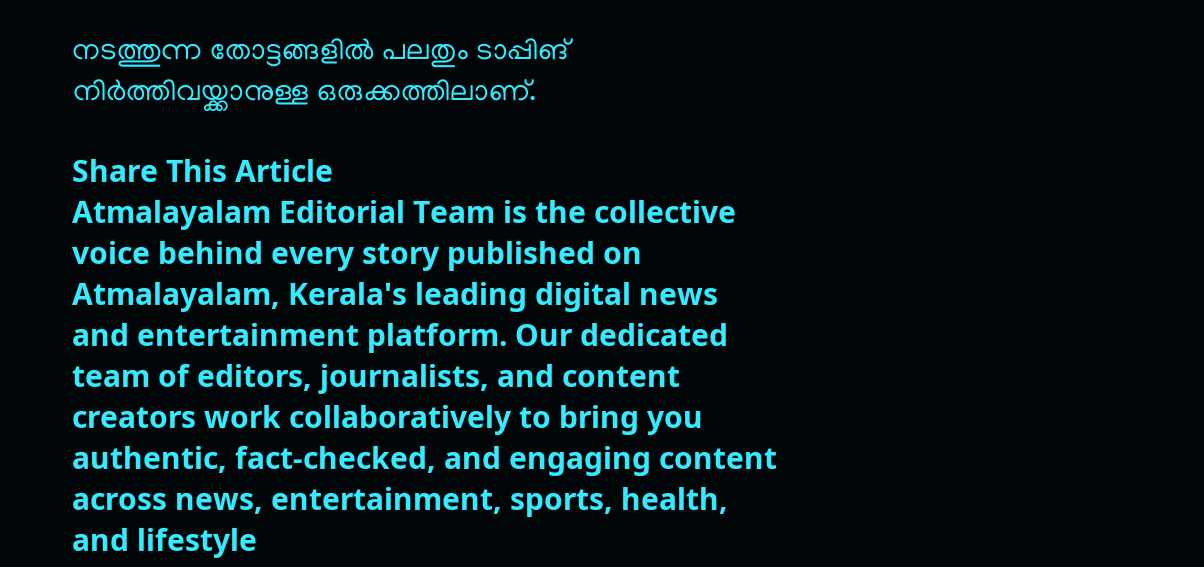നടത്തുന്ന തോട്ടങ്ങളില്‍ പലതും ടാപ്പിങ് നിര്‍ത്തിവയ്ക്കാനുള്ള ഒരുക്കത്തിലാണ്.

Share This Article
Atmalayalam Editorial Team is the collective voice behind every story published on Atmalayalam, Kerala's leading digital news and entertainment platform. Our dedicated team of editors, journalists, and content creators work collaboratively to bring you authentic, fact-checked, and engaging content across news, entertainment, sports, health, and lifestyle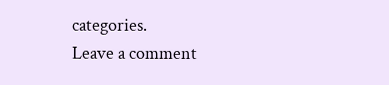categories.
Leave a comment